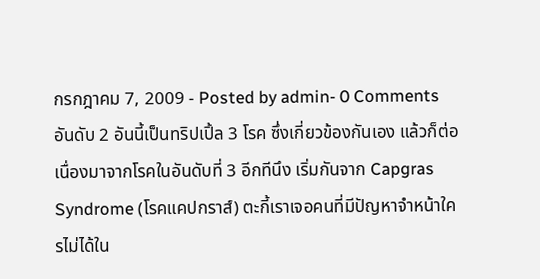กรกฎาคม 7, 2009 - Posted by admin- 0 Comments
อันดับ 2 อันนี้เป็นทริปเปิ้ล 3 โรค ซึ่งเกี่ยวข้องกันเอง แล้วก็ต่อเนื่องมาจากโรคในอันดับที่ 3 อีกทีนึง เริ่มกันจาก Capgras Syndrome (โรคแคปกราส์) ตะกี้เราเจอคนที่มีปัญหาจำหน้าใครไม่ได้ใน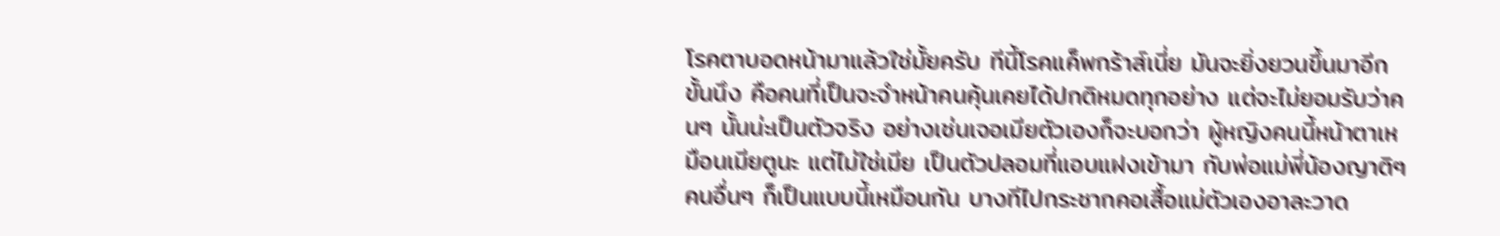โรคตาบอดหน้ามาแล้วใช่มั้ยครับ ทีนี้โรคแค็พกร้าส์เนี่ย มันจะยิ่งยวนขึ้นมาอีกขั้นนึง คือคนที่เป็นจะจำหน้าคนคุ้นเคยได้ปกติหมดทุกอย่าง แต่จะไม่ยอมรับว่าคนๆ นั้นน่ะเป็นตัวจริง อย่างเช่นเจอเมียตัวเองก็จะบอกว่า ผู้หญิงคนนี้หน้าตาเหมือนเมียตูนะ แต่ไม่ใช่เมีย เป็นตัวปลอมที่แอบแฝงเข้ามา กับพ่อแม่พี่น้องญาติๆ คนอื่นๆ ก็เป็นแบบนี้เหมือนกัน บางทีไปกระชากคอเสื้อแม่ตัวเองอาละวาด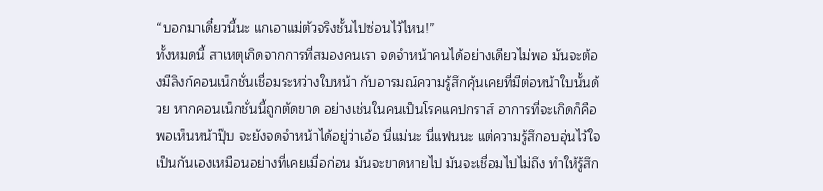“บอกมาเดี๋ยวนี้นะ แกเอาแม่ตัวจริงชั้นไปซ่อนไว้ไหน!”
ทั้งหมดนี้ สาเหตุเกิดจากการที่สมองคนเรา จดจำหน้าคนได้อย่างเดียวไม่พอ มันจะต้องมีลิงก์คอนเน็กชั่นเชื่อมระหว่างใบหน้า กับอารมณ์ความรู้สึกคุ้นเคยที่มีต่อหน้าใบนั้นด้วย หากคอนเน็กชั่นนี้ถูกตัดขาด อย่างเช่นในคนเป็นโรคแคปกราส์ อาการที่จะเกิดก็คือ พอเห็นหน้าปุ๊บ จะยังจดจำหน้าได้อยู่ว่าเอ้อ นี่แม่นะ นี่แฟนนะ แต่ความรู้สึกอบอุ่นไว้ใจเป็นกันเองเหมือนอย่างที่เคยเมื่อก่อน มันจะขาดหายไป มันจะเชื่อมไปไม่ถึง ทำให้รู้สึก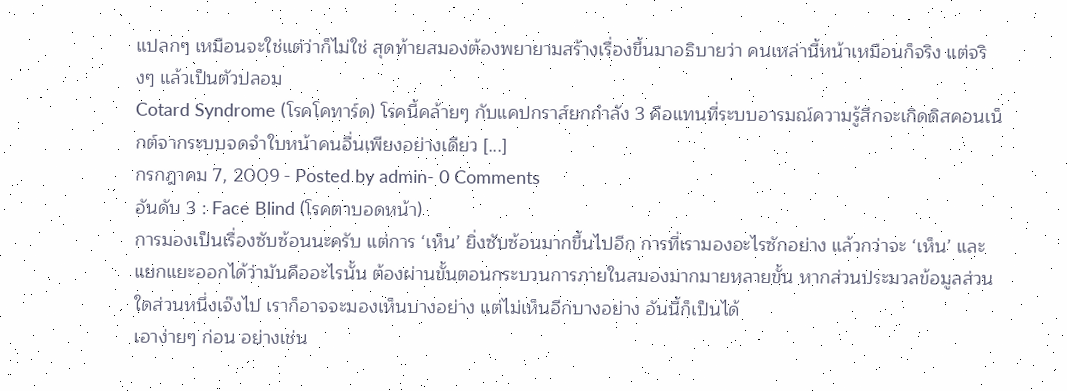แปลกๆ เหมือนจะใช่แต่ว่าก็ไม่ใช่ สุดท้ายสมองต้องพยายามสร้างเรื่องขึ้นมาอธิบายว่า คนเหล่านี้หน้าเหมือนก็จริง แต่จริงๆ แล้วเป็นตัวปลอม
Cotard Syndrome (โรคโคทาร์ด) โรคนี้คล้ายๆ กับแคปกราส์ยกกำลัง 3 คือแทนที่ระบบอารมณ์ความรู้สึกจะเกิดดิสคอนเน็กต์จากระบบจดจำใบหน้าคนอื่นเพียงอย่างเดียว [...]
กรกฎาคม 7, 2009 - Posted by admin- 0 Comments
อันดับ 3 : Face Blind (โรคตาบอดหน้า)
การมองเป็นเรื่องซับซ้อนนะครับ แต่การ ‘เห็น’ ยิ่งซับซ้อนมากขึ้นไปอีก การที่เรามองอะไรซักอย่าง แล้วกว่าจะ ‘เห็น’ และแยกแยะออกได้ว่ามันคืออะไรนั้น ต้องผ่านขั้นตอนกระบวนการภายในสมองมากมายหลายขั้น หากส่วนประมวลข้อมูลส่วนใดส่วนหนึ่งเจ๊งไป เราก็อาจจะมองเห็นบางอย่าง แต่ไม่เห็นอีกบางอย่าง อันนี้ก็เป็นได้
เอาง่ายๆ ก่อน อย่างเช่น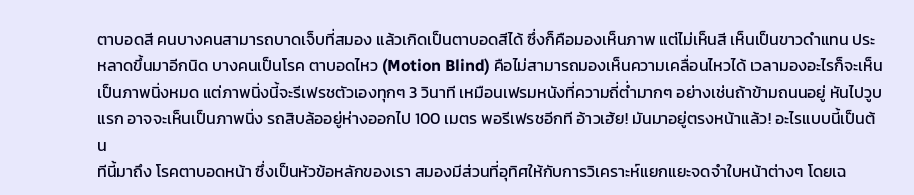ตาบอดสี คนบางคนสามารถบาดเจ็บที่สมอง แล้วเกิดเป็นตาบอดสีได้ ซึ่งก็คือมองเห็นภาพ แต่ไม่เห็นสี เห็นเป็นขาวดำแทน ประหลาดขึ้นมาอีกนิด บางคนเป็นโรค ตาบอดไหว (Motion Blind) คือไม่สามารถมองเห็นความเคลื่อนไหวได้ เวลามองอะไรก็จะเห็นเป็นภาพนิ่งหมด แต่ภาพนิ่งนี้จะรีเฟรชตัวเองทุกๆ 3 วินาที เหมือนเฟรมหนังที่ความถี่ต่ำมากๆ อย่างเช่นถ้าข้ามถนนอยู่ หันไปวูบแรก อาจจะเห็นเป็นภาพนิ่ง รถสิบล้ออยู่ห่างออกไป 100 เมตร พอรีเฟรชอีกที อ้าวเฮ้ย! มันมาอยู่ตรงหน้าแล้ว! อะไรแบบนี้เป็นต้น
ทีนี้มาถึง โรคตาบอดหน้า ซึ่งเป็นหัวข้อหลักของเรา สมองมีส่วนที่อุทิศให้กับการวิเคราะห์แยกแยะจดจำใบหน้าต่างๆ โดยเฉ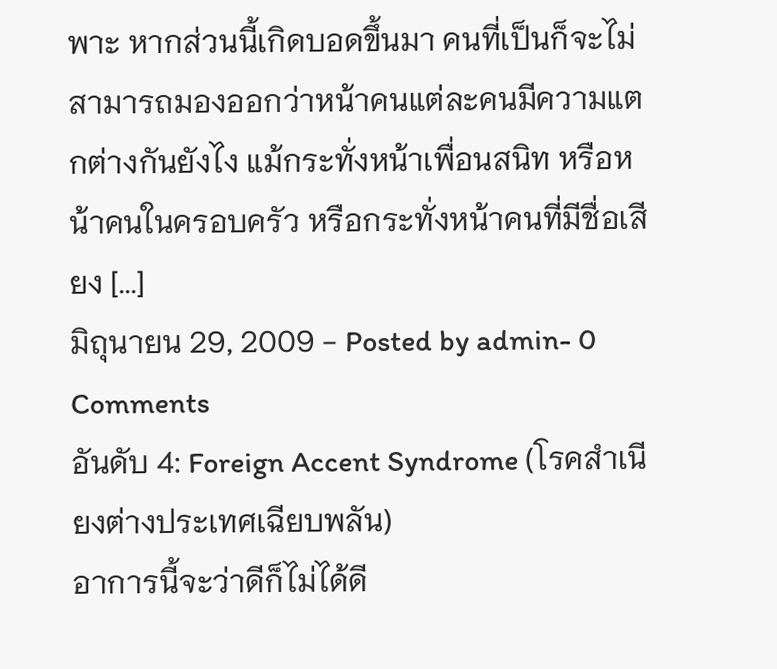พาะ หากส่วนนี้เกิดบอดขึ้นมา คนที่เป็นก็จะไม่สามารถมองออกว่าหน้าคนแต่ละคนมีความแตกต่างกันยังไง แม้กระทั่งหน้าเพื่อนสนิท หรือหน้าคนในครอบครัว หรือกระทั่งหน้าคนที่มีชื่อเสียง [...]
มิถุนายน 29, 2009 - Posted by admin- 0 Comments
อันดับ 4: Foreign Accent Syndrome (โรคสำเนียงต่างประเทศเฉียบพลัน)
อาการนี้จะว่าดีก็ไม่ได้ดี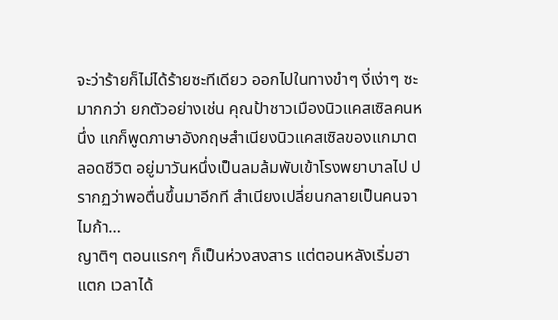จะว่าร้ายก็ไม่ได้ร้ายซะทีเดียว ออกไปในทางขำๆ งี่เง่าๆ ซะมากกว่า ยกตัวอย่างเช่น คุณป้าชาวเมืองนิวแคสเซิลคนหนึ่ง แกก็พูดภาษาอังกฤษสำเนียงนิวแคสเซิลของแกมาตลอดชีวิต อยู่มาวันหนึ่งเป็นลมล้มพับเข้าโรงพยาบาลไป ปรากฏว่าพอตื่นขึ้นมาอีกที สำเนียงเปลี่ยนกลายเป็นคนจาไมก้า…
ญาติๆ ตอนแรกๆ ก็เป็นห่วงสงสาร แต่ตอนหลังเริ่มฮาแตก เวลาได้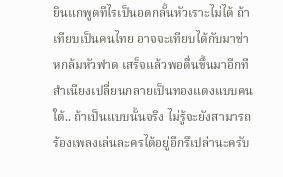ยินแกพูดทีไรเป็นอดกลั้นหัวเราะไม่ได้ ถ้าเทียบเป็นคนไทย อาจจะเทียบได้กับมาช่าหกล้มหัวฟาด เสร็จแล้วพอตื่นขึ้นมาอีกทีสำเนียงเปลี่ยนกลายเป็นทองแดงแบบคนใต้.. ถ้าเป็นแบบนั้นจริง ไม่รู้จะยังสามารถร้องเพลงเล่นละครได้อยู่อีกรึเปล่านะครับ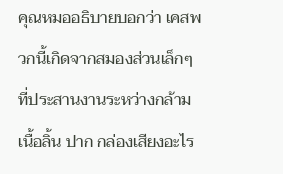คุณหมออธิบายบอกว่า เคสพวกนี้เกิดจากสมองส่วนเล็กๆ ที่ประสานงานระหว่างกล้ามเนื้อลิ้น ปาก กล่องเสียงอะไร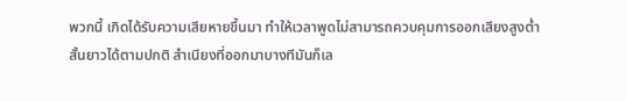พวกนี้ เกิดได้รับความเสียหายขึ้นมา ทำให้เวลาพูดไม่สามารถควบคุมการออกเสียงสูงต่ำสั้นยาวได้ตามปกติ สำเนียงที่ออกมาบางทีมันก็เล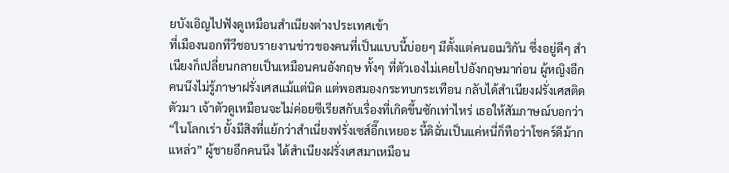ยบังเอิญไปฟังดูเหมือนสำเนียงต่างประเทศเข้า
ที่เมืองนอกทีวีชอบรายงานข่าวของคนที่เป็นแบบนี้บ่อยๆ มีตั้งแต่คนอเมริกัน ซึ่งอยู่ดีๆ สำเนียงก็เปลี่ยนกลายเป็นเหมือนคนอังกฤษ ทั้งๆ ที่ตัวเองไม่เคยไปอังกฤษมาก่อน ผู้หญิงอีกคนนึงไม่รู้ภาษาฝรั่งเศสแม้แต่นิด แต่พอสมองกระทบกระเทือน กลับได้สำเนียงฝรั่งเศสติดตัวมา เจ้าตัวดูเหมือนจะไม่ค่อยซีเรียสกับเรื่องที่เกิดขึ้นซักเท่าไหร่ เธอให้สัมภาษณ์บอกว่า “ในโลกเร่า ยั้งมีสิงที่แย้กว่าสำเนี่ยงฟรั่งเซส์อี๊กเหยอะ นี้ดิฉั่นเป็นแค่หนี่ก็ทือว่าโชคร์ดีม้ากแหล่ว” ผู้ชายอีกคนนึง ได้สำเนียงฝรั่งเศสมาเหมือน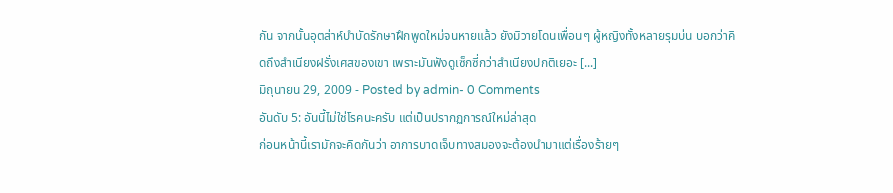กัน จากนั้นอุตส่าห์บำบัดรักษาฝึกพูดใหม่จนหายแล้ว ยังมิวายโดนเพื่อนๆ ผู้หญิงทั้งหลายรุมบ่น บอกว่าคิดถึงสำเนียงฝรั่งเศสของเขา เพราะมันฟังดูเซ็กซี่กว่าสำเนียงปกติเยอะ [...]
มิถุนายน 29, 2009 - Posted by admin- 0 Comments
อันดับ 5: อันนี้ไม่ใช่โรคนะครับ แต่เป็นปรากฏการณ์ใหม่ล่าสุด
ก่อนหน้านี้เรามักจะคิดกันว่า อาการบาดเจ็บทางสมองจะต้องนำมาแต่เรื่องร้ายๆ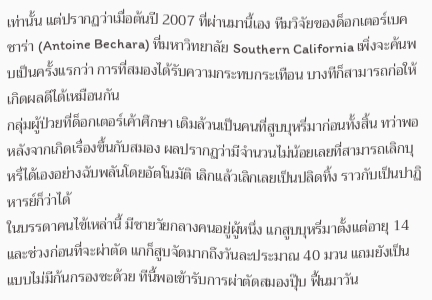เท่านั้น แต่ปรากฏว่าเมื่อต้นปี 2007 ที่ผ่านมานี้เอง ทีมวิจัยของด็อกเตอร์เบคชาร่า (Antoine Bechara) ที่มหาวิทยาลัย Southern California เพิ่งจะค้นพบเป็นครั้งแรกว่า การที่สมองได้รับความกระทบกระเทือน บางทีก็สามารถก่อให้เกิดผลดีได้เหมือนกัน
กลุ่มผู้ป่วยที่ด็อกเตอร์เค้าศึกษา เดิมล้วนเป็นคนที่สูบบุหรี่มาก่อนทั้งสิ้น ทว่าพอหลังจากเกิดเรื่องขึ้นกับสมอง ผลปรากฏว่ามีจำนวนไม่น้อยเลยที่สามารถเลิกบุหรี่ได้เองอย่างฉับพลันโดยอัตโนมัติ เลิกแล้วเลิกเลยเป็นปลิดทิ้ง ราวกับเป็นปาฏิหารย์ก็ว่าได้
ในบรรดาคนไข้เหล่านี้ มีชายวัยกลางคนอยู่ผู้หนึ่ง แกสูบบุหรี่มาตั้งแต่อายุ 14 และช่วงก่อนที่จะผ่าตัด แกก็สูบจัดมากถึงวันละประมาณ 40 มวน แถมยังเป็นแบบไม่มีก้นกรองซะด้วย ทีนี้พอเข้ารับการผ่าตัดสมองปุ๊บ ฟื้นมาวัน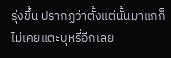รุ่งขึ้น ปรากฏว่าตั้งแต่นั้นมาแกก็ไม่เคยแตะบุหรี่อีกเลย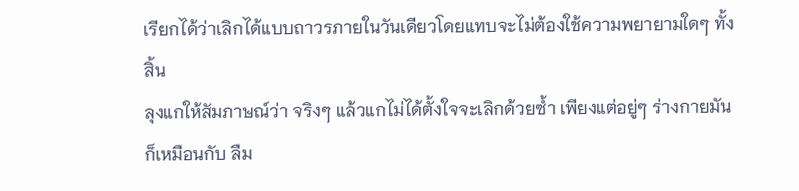เรียกได้ว่าเลิกได้แบบถาวรภายในวันเดียวโดยแทบจะไม่ต้องใช้ความพยายามใดๆ ทั้งสิ้น
ลุงแกให้สัมภาษณ์ว่า จริงๆ แล้วแกไม่ได้ตั้งใจจะเลิกด้วยซ้ำ เพียงแต่อยู่ๆ ร่างกายมันก็เหมือนกับ ลืม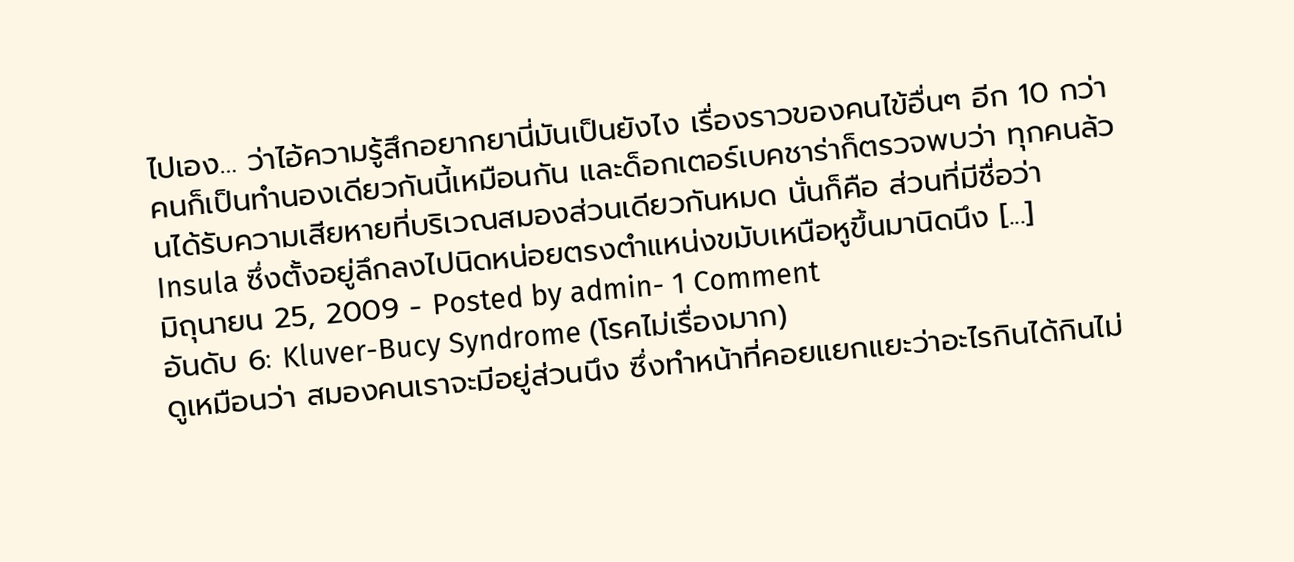ไปเอง… ว่าไอ้ความรู้สึกอยากยานี่มันเป็นยังไง เรื่องราวของคนไข้อื่นๆ อีก 10 กว่าคนก็เป็นทำนองเดียวกันนี้เหมือนกัน และด็อกเตอร์เบคชาร่าก็ตรวจพบว่า ทุกคนล้วนได้รับความเสียหายที่บริเวณสมองส่วนเดียวกันหมด นั่นก็คือ ส่วนที่มีชื่อว่า Insula ซึ่งตั้งอยู่ลึกลงไปนิดหน่อยตรงตำแหน่งขมับเหนือหูขึ้นมานิดนึง [...]
มิถุนายน 25, 2009 - Posted by admin- 1 Comment
อันดับ 6: Kluver-Bucy Syndrome (โรคไม่เรื่องมาก)
ดูเหมือนว่า สมองคนเราจะมีอยู่ส่วนนึง ซึ่งทำหน้าที่คอยแยกแยะว่าอะไรกินได้กินไม่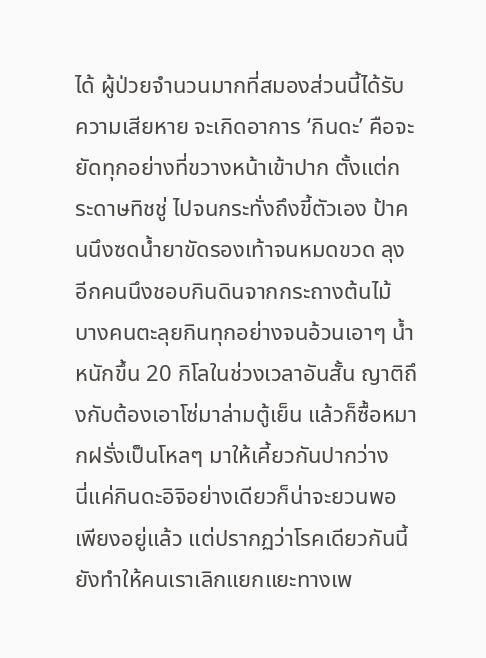ได้ ผู้ป่วยจำนวนมากที่สมองส่วนนี้ได้รับความเสียหาย จะเกิดอาการ ‘กินดะ’ คือจะยัดทุกอย่างที่ขวางหน้าเข้าปาก ตั้งแต่กระดาษทิชชู่ ไปจนกระทั่งถึงขี้ตัวเอง ป้าคนนึงซดน้ำยาขัดรองเท้าจนหมดขวด ลุงอีกคนนึงชอบกินดินจากกระถางต้นไม้ บางคนตะลุยกินทุกอย่างจนอ้วนเอาๆ น้ำหนักขึ้น 20 กิโลในช่วงเวลาอันสั้น ญาติถึงกับต้องเอาโซ่มาล่ามตู้เย็น แล้วก็ซื้อหมากฝรั่งเป็นโหลๆ มาให้เคี้ยวกันปากว่าง
นี่แค่กินดะอิจิอย่างเดียวก็น่าจะยวนพอเพียงอยู่แล้ว แต่ปรากฏว่าโรคเดียวกันนี้ ยังทำให้คนเราเลิกแยกแยะทางเพ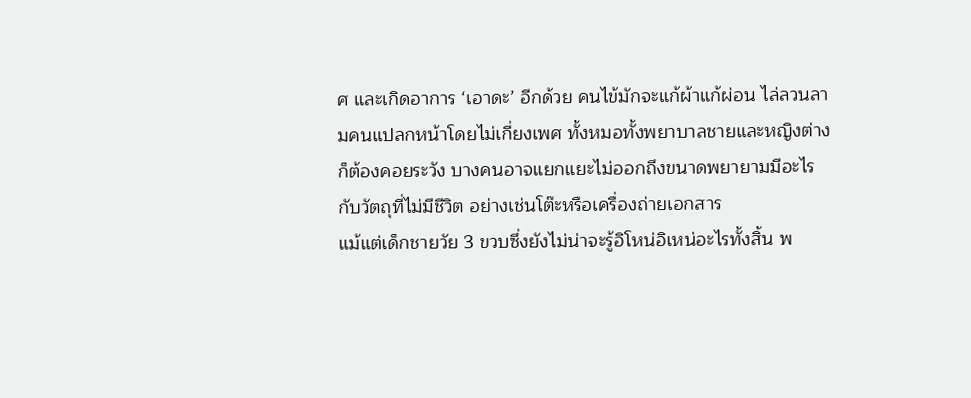ศ และเกิดอาการ ‘เอาดะ’ อีกด้วย คนไข้มักจะแก้ผ้าแก้ผ่อน ไล่ลวนลามคนแปลกหน้าโดยไม่เกี่ยงเพศ ทั้งหมอทั้งพยาบาลชายและหญิงต่างก็ต้องคอยระวัง บางคนอาจแยกแยะไม่ออกถึงขนาดพยายามมีอะไรกับวัตถุที่ไม่มีชีวิต อย่างเช่นโต๊ะหรือเครื่องถ่ายเอกสาร
แม้แต่เด็กชายวัย 3 ขวบซึ่งยังไม่น่าจะรู้อิโหน่อิเหน่อะไรทั้งสิ้น พ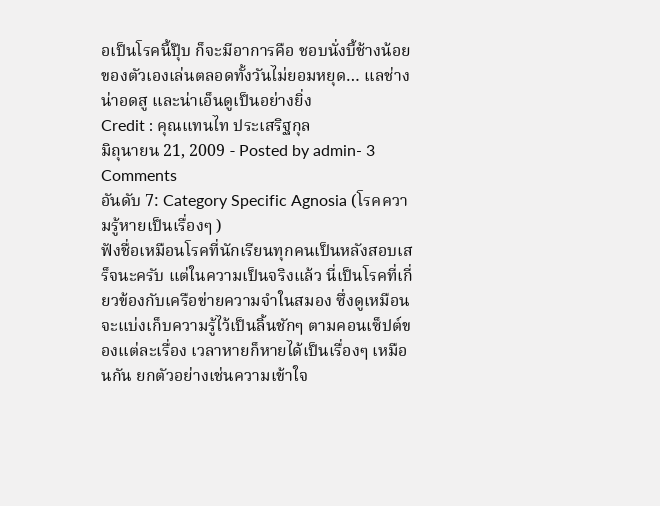อเป็นโรคนี้ปุ๊บ ก็จะมีอาการคือ ชอบนั่งบี้ช้างน้อยของตัวเองเล่นตลอดทั้งวันไม่ยอมหยุด… แลช่างน่าอดสู และน่าเอ็นดูเป็นอย่างยิ่ง
Credit : คุณแทนไท ประเสริฐกุล
มิถุนายน 21, 2009 - Posted by admin- 3 Comments
อันดับ 7: Category Specific Agnosia (โรคความรู้หายเป็นเรื่องๆ )
ฟังชื่อเหมือนโรคที่นักเรียนทุกคนเป็นหลังสอบเสร็จนะครับ แต่ในความเป็นจริงแล้ว นี่เป็นโรคที่เกี่ยวข้องกับเครือข่ายความจำในสมอง ซึ่งดูเหมือนจะแบ่งเก็บความรู้ไว้เป็นลิ้นชักๆ ตามคอนเซ็ปต์ของแต่ละเรื่อง เวลาหายก็หายได้เป็นเรื่องๆ เหมือนกัน ยกตัวอย่างเช่นความเข้าใจ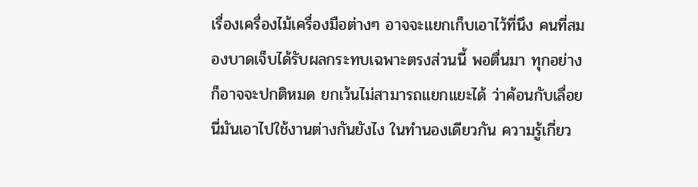เรื่องเครื่องไม้เครื่องมือต่างๆ อาจจะแยกเก็บเอาไว้ที่นึง คนที่สมองบาดเจ็บได้รับผลกระทบเฉพาะตรงส่วนนี้ พอตื่นมา ทุกอย่างก็อาจจะปกติหมด ยกเว้นไม่สามารถแยกแยะได้ ว่าค้อนกับเลื่อยนี่มันเอาไปใช้งานต่างกันยังไง ในทำนองเดียวกัน ความรู้เกี่ยว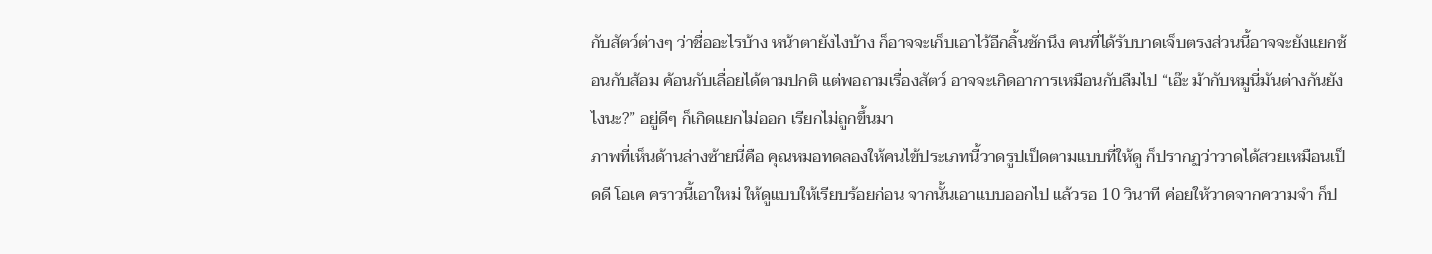กับสัตว์ต่างๆ ว่าชื่ออะไรบ้าง หน้าตายังไงบ้าง ก็อาจจะเก็บเอาไว้อีกลิ้นชักนึง คนที่ได้รับบาดเจ็บตรงส่วนนี้อาจจะยังแยกช้อนกับส้อม ค้อนกับเลื่อยได้ตามปกติ แต่พอถามเรื่องสัตว์ อาจจะเกิดอาการเหมือนกับลืมไป “เอ๊ะ ม้ากับหมูนี่มันต่างกันยังไงนะ?” อยู่ดีๆ ก็เกิดแยกไม่ออก เรียกไม่ถูกขึ้นมา
ภาพที่เห็นด้านล่างซ้ายนี่คือ คุณหมอทดลองให้คนไข้ประเภทนี้วาดรูปเป็ดตามแบบที่ให้ดู ก็ปรากฏว่าวาดได้สวยเหมือนเป็ดดี โอเค คราวนี้เอาใหม่ ให้ดูแบบให้เรียบร้อยก่อน จากนั้นเอาแบบออกไป แล้วรอ 10 วินาที ค่อยให้วาดจากความจำ ก็ป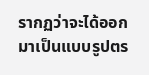รากฏว่าจะได้ออกมาเป็นแบบรูปตร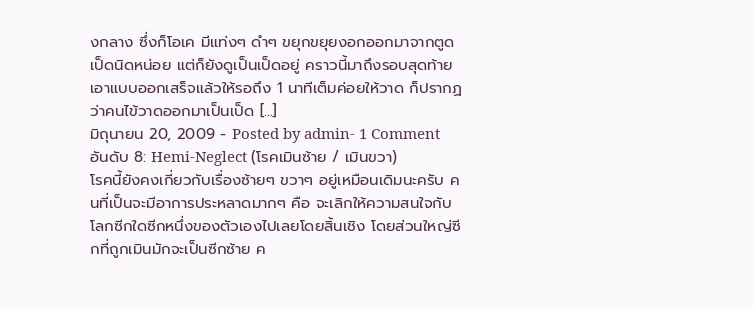งกลาง ซึ่งก็โอเค มีแท่งๆ ดำๆ ขยุกขยุยงอกออกมาจากตูดเป็ดนิดหน่อย แต่ก็ยังดูเป็นเป็ดอยู่ คราวนี้มาถึงรอบสุดท้าย เอาแบบออกเสร็จแล้วให้รอถึง 1 นาทีเต็มค่อยให้วาด ก็ปรากฏว่าคนไข้วาดออกมาเป็นเป็ด [...]
มิถุนายน 20, 2009 - Posted by admin- 1 Comment
อันดับ 8: Hemi-Neglect (โรคเมินซ้าย / เมินขวา)
โรคนี้ยังคงเกี่ยวกับเรื่องซ้ายๆ ขวาๆ อยู่เหมือนเดิมนะครับ คนที่เป็นจะมีอาการประหลาดมากๆ คือ จะเลิกให้ความสนใจกับโลกซีกใดซีกหนึ่งของตัวเองไปเลยโดยสิ้นเชิง โดยส่วนใหญ่ซีกที่ถูกเมินมักจะเป็นซีกซ้าย ค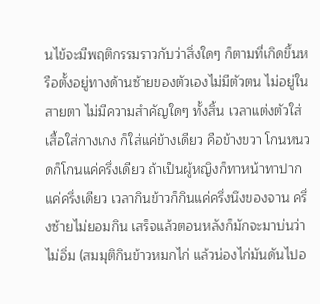นไข้จะมีพฤติกรรมราวกับว่าสิ่งใดๆ ก็ตามที่เกิดขึ้นหรือตั้งอยู่ทางด้านซ้ายของตัวเองไม่มีตัวตน ไม่อยู่ในสายตา ไม่มีความสำคัญใดๆ ทั้งสิ้น เวลาแต่งตัวใส่เสื้อใส่กางเกง ก็ใส่แค่ข้างเดียว คือข้างขวา โกนหนวดก็โกนแค่ครึ่งเดียว ถ้าเป็นผู้หญิงก็ทาหน้าทาปากแค่ครึ่งเดียว เวลากินข้าวก็กินแค่ครึ่งนึงของจาน ครึ่งซ้ายไม่ยอมกิน เสร็จแล้วตอนหลังก็มักจะมาบ่นว่าไม่อิ่ม (สมมุติกินข้าวหมกไก่ แล้วน่องไก่มันดันไปอ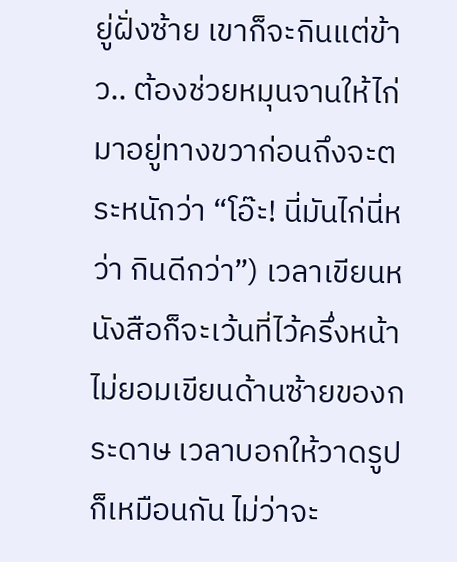ยู่ฝั่งซ้าย เขาก็จะกินแต่ข้าว.. ต้องช่วยหมุนจานให้ไก่มาอยู่ทางขวาก่อนถึงจะตระหนักว่า “โอ๊ะ! นี่มันไก่นี่หว่า กินดีกว่า”) เวลาเขียนหนังสือก็จะเว้นที่ไว้ครึ่งหน้า ไม่ยอมเขียนด้านซ้ายของกระดาษ เวลาบอกให้วาดรูปก็เหมือนกัน ไม่ว่าจะ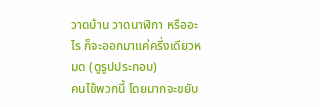วาดบ้าน วาดนาฬิกา หรืออะไร ก็จะออกมาแค่ครึ่งเดียวหมด (ดูรูปประกอบ)
คนไข้พวกนี้ โดยมากจะขยับ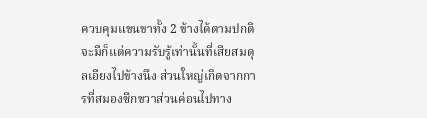ควบคุมแขนขาทั้ง 2 ข้างได้ตามปกติ จะมีก็แต่ความรับรู้เท่านั้นที่เสียสมดุลเอียงไปข้างนึง ส่วนใหญ่เกิดจากการที่สมองซีกขวาส่วนค่อนไปทาง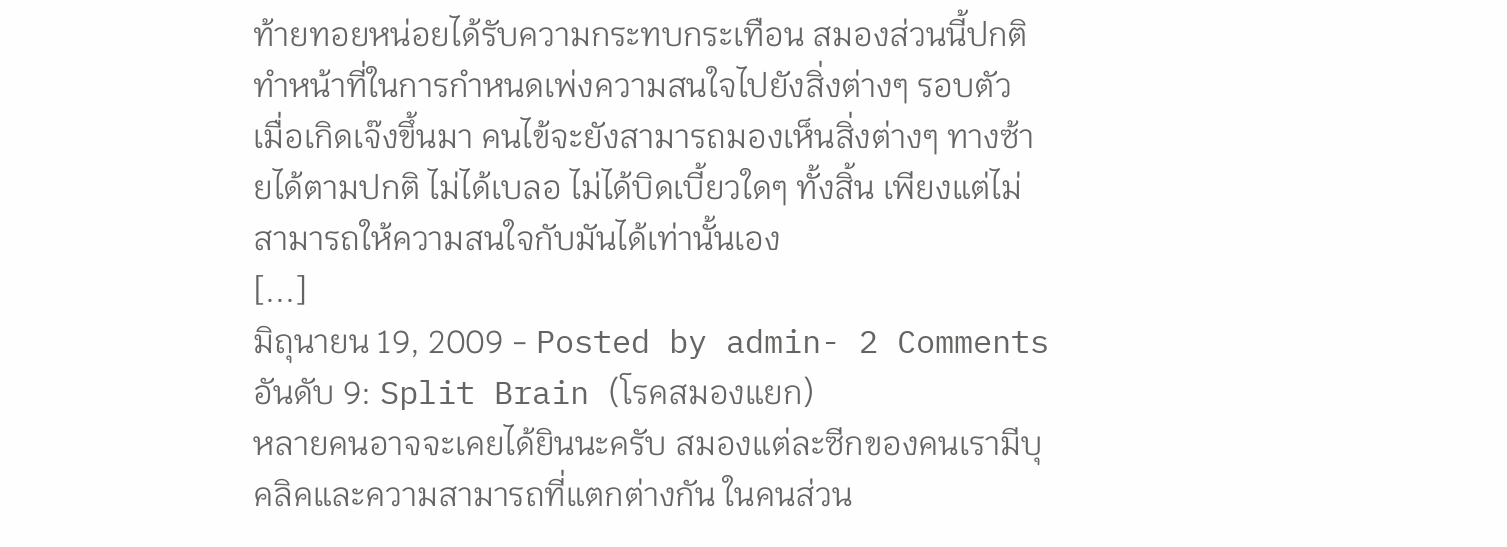ท้ายทอยหน่อยได้รับความกระทบกระเทือน สมองส่วนนี้ปกติทำหน้าที่ในการกำหนดเพ่งความสนใจไปยังสิ่งต่างๆ รอบตัว เมื่อเกิดเจ๊งขึ้นมา คนไข้จะยังสามารถมองเห็นสิ่งต่างๆ ทางซ้ายได้ตามปกติ ไม่ได้เบลอ ไม่ได้บิดเบี้ยวใดๆ ทั้งสิ้น เพียงแต่ไม่สามารถให้ความสนใจกับมันได้เท่านั้นเอง
[...]
มิถุนายน 19, 2009 - Posted by admin- 2 Comments
อันดับ 9: Split Brain (โรคสมองแยก)
หลายคนอาจจะเคยได้ยินนะครับ สมองแต่ละซีกของคนเรามีบุคลิคและความสามารถที่แตกต่างกัน ในคนส่วน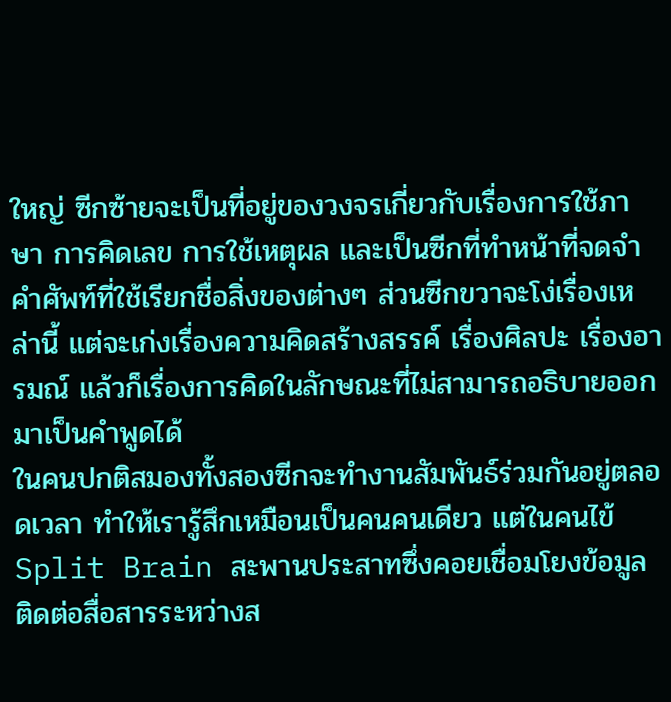ใหญ่ ซีกซ้ายจะเป็นที่อยู่ของวงจรเกี่ยวกับเรื่องการใช้ภาษา การคิดเลข การใช้เหตุผล และเป็นซีกที่ทำหน้าที่จดจำคำศัพท์ที่ใช้เรียกชื่อสิ่งของต่างๆ ส่วนซีกขวาจะโง่เรื่องเหล่านี้ แต่จะเก่งเรื่องความคิดสร้างสรรค์ เรื่องศิลปะ เรื่องอารมณ์ แล้วก็เรื่องการคิดในลักษณะที่ไม่สามารถอธิบายออกมาเป็นคำพูดได้
ในคนปกติสมองทั้งสองซีกจะทำงานสัมพันธ์ร่วมกันอยู่ตลอดเวลา ทำให้เรารู้สึกเหมือนเป็นคนคนเดียว แต่ในคนไข้ Split Brain สะพานประสาทซึ่งคอยเชื่อมโยงข้อมูล ติดต่อสื่อสารระหว่างส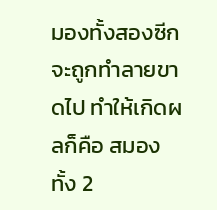มองทั้งสองซีก จะถูกทำลายขาดไป ทำให้เกิดผลก็คือ สมองทั้ง 2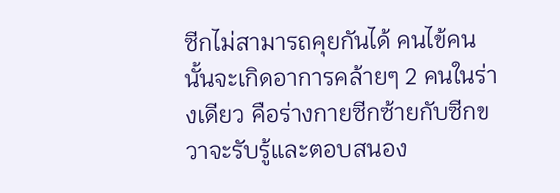ซีกไม่สามารถคุยกันได้ คนไข้คนนั้นจะเกิดอาการคล้ายๆ 2 คนในร่างเดียว คือร่างกายซีกซ้ายกับซีกขวาจะรับรู้และตอบสนอง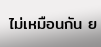ไม่เหมือนกัน ย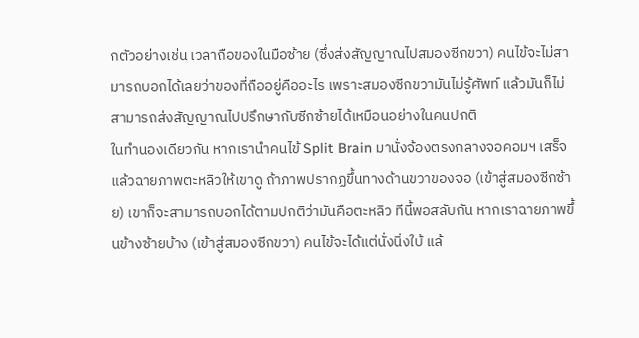กตัวอย่างเช่น เวลาถือของในมือซ้าย (ซึ่งส่งสัญญาณไปสมองซีกขวา) คนไข้จะไม่สามารถบอกได้เลยว่าของที่ถืออยู่คืออะไร เพราะสมองซีกขวามันไม่รู้ศัพท์ แล้วมันก็ไม่สามารถส่งสัญญาณไปปรึกษากับซีกซ้ายได้เหมือนอย่างในคนปกติ
ในทำนองเดียวกัน หากเรานำคนไข้ Split Brain มานั่งจ้องตรงกลางจอคอมฯ เสร็จแล้วฉายภาพตะหลิวให้เขาดู ถ้าภาพปรากฏขึ้นทางด้านขวาของจอ (เข้าสู่สมองซีกซ้าย) เขาก็จะสามารถบอกได้ตามปกติว่ามันคือตะหลิว ทีนี้พอสลับกัน หากเราฉายภาพขึ้นข้างซ้ายบ้าง (เข้าสู่สมองซีกขวา) คนไข้จะได้แต่นั่งนิ่งใบ้ แล้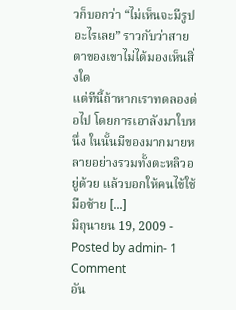วก็บอกว่า “ไม่เห็นจะมีรูปอะไรเลย” ราวกับว่าสายตาของเขาไม่ได้มองเห็นสิ่งใด
แต่ทีนี้ถ้าหากเราทดลองต่อไป โดยการเอาลังมาใบหนึ่ง ในนั้นมีของมากมายหลายอย่างรวมทั้งตะหลิวอยู่ด้วย แล้วบอกให้คนไข้ใช้มือซ้าย [...]
มิถุนายน 19, 2009 - Posted by admin- 1 Comment
อัน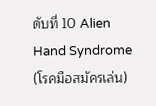ดับที่ 10 Alien Hand Syndrome (โรคมือสมัครเล่น)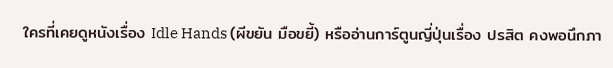ใครที่เคยดูหนังเรื่อง Idle Hands (ผีขยัน มือขยี้) หรืออ่านการ์ตูนญี่ปุ่นเรื่อง ปรสิต คงพอนึกภา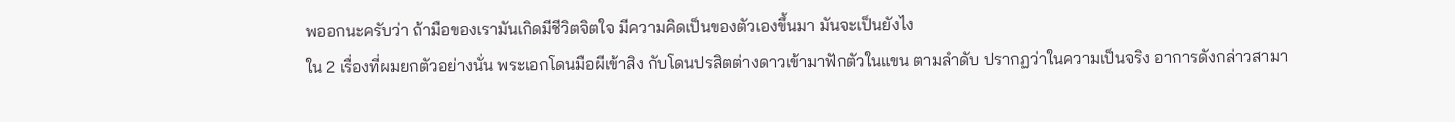พออกนะครับว่า ถ้ามือของเรามันเกิดมีชีวิตจิตใจ มีความคิดเป็นของตัวเองขึ้นมา มันจะเป็นยังไง
ใน 2 เรื่องที่ผมยกตัวอย่างนั่น พระเอกโดนมือผีเข้าสิง กับโดนปรสิตต่างดาวเข้ามาฟักตัวในแขน ตามลำดับ ปรากฏว่าในความเป็นจริง อาการดังกล่าวสามา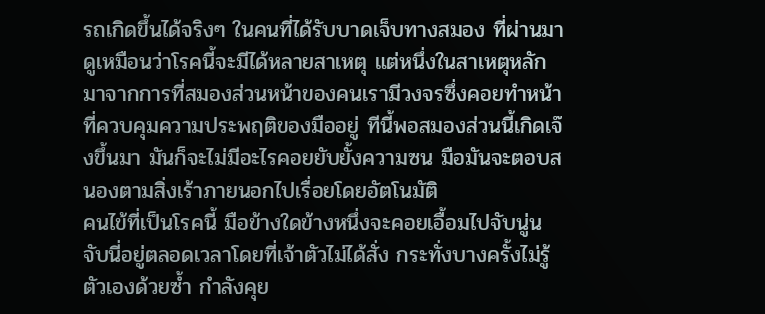รถเกิดขึ้นได้จริงๆ ในคนที่ได้รับบาดเจ็บทางสมอง ที่ผ่านมา ดูเหมือนว่าโรคนี้จะมีได้หลายสาเหตุ แต่หนึ่งในสาเหตุหลักมาจากการที่สมองส่วนหน้าของคนเรามีวงจรซึ่งคอยทำหน้าที่ควบคุมความประพฤติของมืออยู่ ทีนี้พอสมองส่วนนี้เกิดเจ๊งขึ้นมา มันก็จะไม่มีอะไรคอยยับยั้งความซน มือมันจะตอบสนองตามสิ่งเร้าภายนอกไปเรื่อยโดยอัตโนมัติ
คนไข้ที่เป็นโรคนี้ มือข้างใดข้างหนึ่งจะคอยเอื้อมไปจับนู่นจับนี่อยู่ตลอดเวลาโดยที่เจ้าตัวไม่ได้สั่ง กระทั่งบางครั้งไม่รู้ตัวเองด้วยซ้ำ กำลังคุย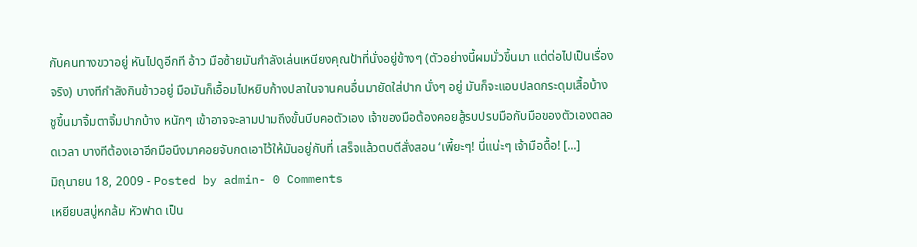กับคนทางขวาอยู่ หันไปดูอีกที อ้าว มือซ้ายมันกำลังเล่นเหนียงคุณป้าที่นั่งอยู่ข้างๆ (ตัวอย่างนี้ผมมั่วขึ้นมา แต่ต่อไปเป็นเรื่องจริง) บางทีกำลังกินข้าวอยู่ มือมันก็เอื้อมไปหยิบก้างปลาในจานคนอื่นมายัดใส่ปาก นั่งๆ อยู่ มันก็จะแอบปลดกระดุมเสื้อบ้าง ชูขึ้นมาจิ้มตาจิ้มปากบ้าง หนักๆ เข้าอาจจะลามปามถึงขั้นบีบคอตัวเอง เจ้าของมือต้องคอยสู้รบปรบมือกับมือของตัวเองตลอดเวลา บางทีต้องเอาอีกมือนึงมาคอยจับกดเอาไว้ให้มันอยู่กับที่ เสร็จแล้วตบตีสั่งสอน ‘เพี้ยะๆ! นี่แน่ะๆ เจ้ามือดื้อ! [...]
มิถุนายน 18, 2009 - Posted by admin- 0 Comments
เหยียบสบู่หกล้ม หัวฟาด เป็น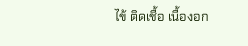ไข้ ติดเชื้อ เนื้องอก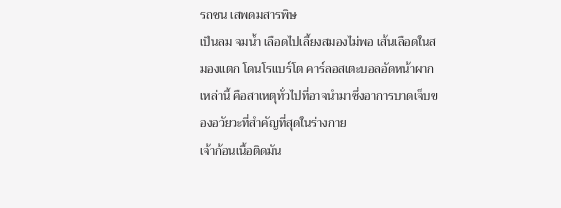รถชน เสพดมสารพิษ
เป็นลม จมน้ำ เลือดไปเลี้ยงสมองไม่พอ เส้นเลือดในสมองแตก โดนโรแบร์โต คาร์ลอสเตะบอลอัดหน้าผาก
เหล่านี้ คือสาเหตุทั่วไปที่อาจนำมาซึ่งอาการบาดเจ็บของอวัยวะที่สำคัญที่สุดในร่างกาย
เจ้าก้อนเนื้อติดมัน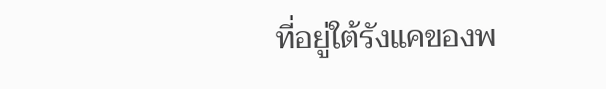ที่อยู่ใต้รังแคของพ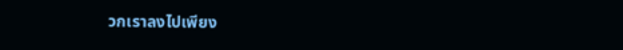วกเราลงไปเพียง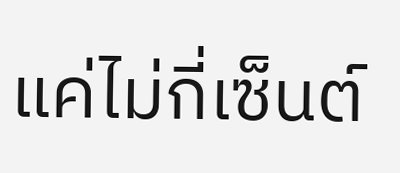แค่ไม่กี่เซ็นต์